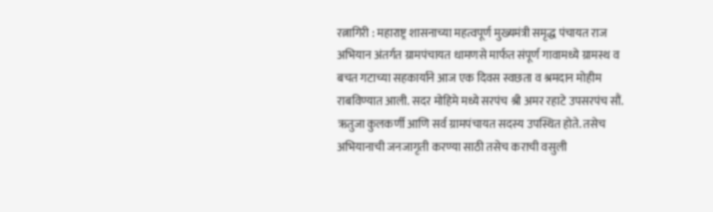रत्नागिरी : महाराष्ट्र शासनाच्या महत्वपूर्ण मुख्यमंत्री समृद्ध पंचायत राज अभियान अंतर्गत ग्रामपंचायत धामणसे मार्फत संपूर्ण गावामध्ये ग्रामस्थ व बचत गटाच्या सहकार्याने आज एक दिवस स्वछता व श्रमदान मोहीम राबविण्यात आली. सदर मोहिमे मध्ये सरपंच श्री अमर रहाटे उपसरपंच सौं. ऋतुजा कुलकर्णी आणि सर्व ग्रामपंचायत सदस्य उपस्थित होते. तसेच अभियानाची जनजागृती करण्या साठी तसेच कराची वसुली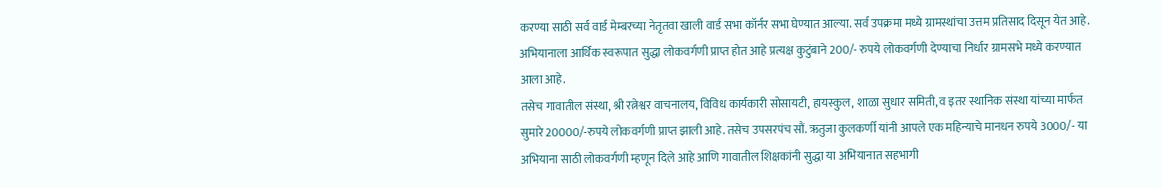करण्या साठी सर्व वार्ड मेम्बरच्या नेतृतवा खाली वार्ड सभा कॉर्नर सभा घेण्यात आल्या. सर्व उपक्रमा मध्ये ग्रामस्थांचा उत्तम प्रतिसाद दिसून येत आहे. अभियानाला आर्थिक स्वरूपात सुद्धा लोकवर्गणी प्राप्त होत आहे प्रत्यक्ष कुटुंबाने 200/- रुपये लोकवर्गणी देण्याचा निर्धार ग्रामसभे मध्ये करण्यात आला आहे.
तसेच गावातील संस्था, श्री रत्नेश्वर वाचनालय, विविध कार्यकारी सोसायटी, हायस्कुल, शाळा सुधार समिती, व इतर स्थानिक संस्था यांच्या मार्फत सुमारे 20000/-रुपये लोकवर्गणी प्राप्त झाली आहे. तसेच उपसरपंच सौं. ऋतुजा कुलकर्णी यांनी आपले एक महिन्याचे मानधन रुपये 3000/- या अभियाना साठी लोकवर्गणी म्हणून दिले आहे आणि गावातील शिक्षकांनी सुद्धा या अभियानात सहभागी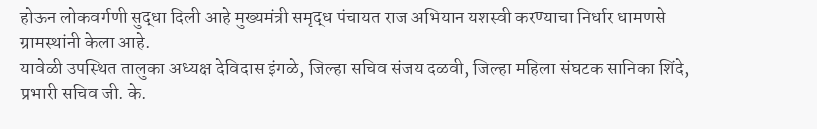होऊन लोकवर्गणी सुद्धा दिली आहे मुख्यमंत्री समृद्ध पंचायत राज अभियान यशस्वी करण्याचा निर्धार धामणसे ग्रामस्थांनी केला आहे.
यावेळी उपस्थित तालुका अध्यक्ष देविदास इंगळे, जिल्हा सचिव संजय दळवी, जिल्हा महिला संघटक सानिका शिंदे, प्रभारी सचिव जी. के.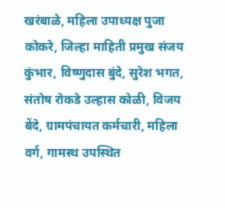खरंबाळे, महिला उपाध्यक्ष पुजा कोकरे, जिल्हा माहिती प्रमुख संजय कुंभार, विष्णुदास बुंदे, सुरेश भगत, संतोष रोकडे उल्हास कोळी, विजय बेंदे, ग्रामपंचायत कर्मचारी, महिला वर्ग, गामस्थ उपस्थित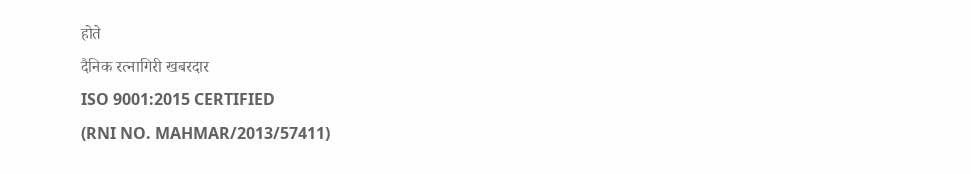होते
दैनिक रत्नागिरी खबरदार
ISO 9001:2015 CERTIFIED
(RNI NO. MAHMAR/2013/57411)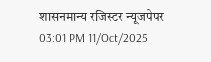शासनमान्य रजिस्टर न्यूजपेपर
03:01 PM 11/Oct/2025